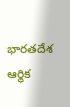భారతదేశ ఆర్థిక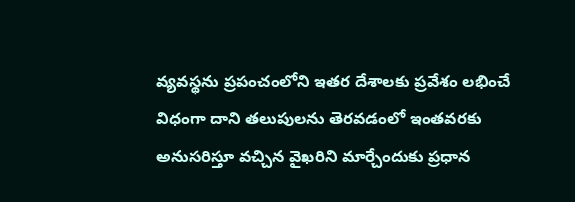వ్యవస్థను ప్రపంచంలోని ఇతర దేశాలకు ప్రవేశం లభించే విధంగా దాని తలుపులను తెరవడంలో ఇంతవరకు అనుసరిస్తూ వచ్చిన వైఖరిని మార్చేందుకు ప్రధాన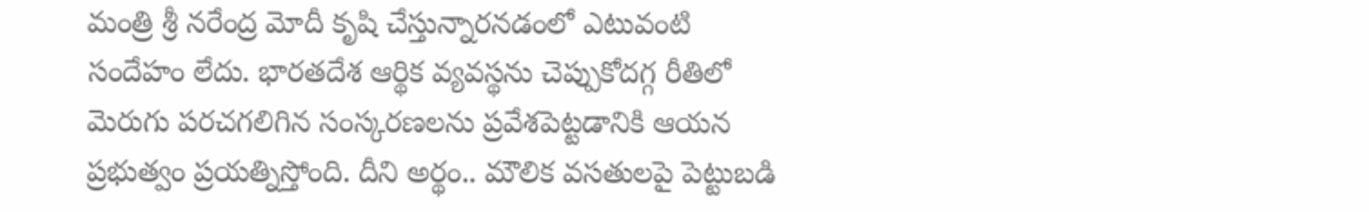మంత్రి శ్రీ నరేంద్ర మోదీ కృషి చేస్తున్నారనడంలో ఎటువంటి సందేహం లేదు. భారతదేశ ఆర్థిక వ్యవస్థను చెప్పుకోదగ్గ రీతిలో మెరుగు పరచగలిగిన సంస్కరణలను ప్రవేశపెట్టడానికి ఆయన ప్రభుత్వం ప్రయత్నిస్తోంది. దీని అర్థం.. మౌలిక వసతులపై పెట్టుబడి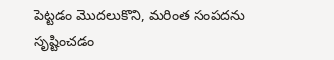పెట్టడం మొదలుకొని, మరింత సంపదను సృష్టించడం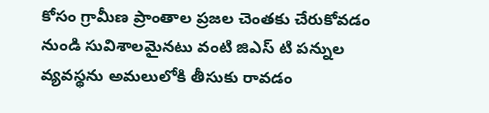కోసం గ్రామీణ ప్రాంతాల ప్రజల చెంతకు చేరుకోవడం నుండి సువిశాలమైనటు వంటి జిఎస్ టి పన్నుల వ్యవస్థను అమలులోకి తీసుకు రావడం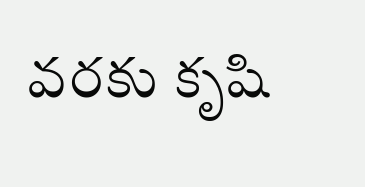వరకు కృషి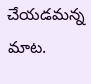చేయడమన్న మాట.